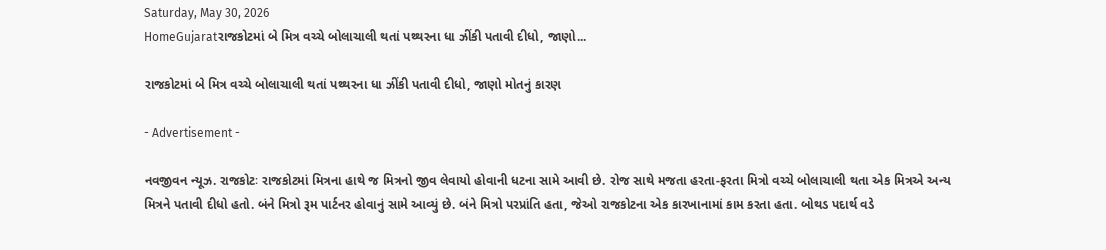Saturday, May 30, 2026
HomeGujaratરાજકોટમાં બે મિત્ર વચ્ચે બોલાચાલી થતાં પથ્થરના ધા ઝીંકી પતાવી દીધો, જાણો...

રાજકોટમાં બે મિત્ર વચ્ચે બોલાચાલી થતાં પથ્થરના ધા ઝીંકી પતાવી દીધો, જાણો મોતનું કારણ

- Advertisement -

નવજીવન ન્યૂઝ. રાજકોટઃ રાજકોટમાં મિત્રના હાથે જ મિત્રનો જીવ લેવાયો હોવાની ધટના સામે આવી છે. રોજ સાથે મજતા હરતા-ફરતા મિત્રો વચ્ચે બોલાચાલી થતા એક મિત્રએ અન્ય મિત્રને પતાવી દીધો હતો. બંને મિત્રો રૂમ પાર્ટનર હોવાનું સામે આવ્યું છે. બંને મિત્રો પરપ્રાંતિ હતા, જેઓ રાજકોટના એક કારખાનામાં કામ કરતા હતા. બોથડ પદાર્થ વડે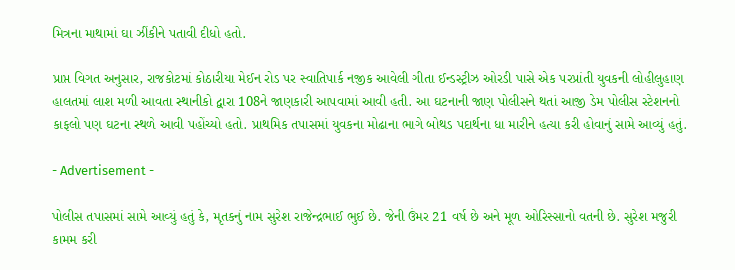મિત્રના માથામાં ઘા ઝીંકીને પતાવી દીધો હતો.

પ્રાપ્ત વિગત અનુસાર, રાજકોટમાં કોઠારીયા મેઈન રોડ પર સ્વાતિપાર્ક નજીક આવેલી ગીતા ઈન્ડસ્ટ્રીઝ ઓરડી પાસે એક પરપ્રાંતી યુવકની લોહીલુહાણ હાલતમાં લાશ મળી આવતા સ્થાનીકો દ્વારા 108ને જાણકારી આપવામાં આવી હતી. આ ઘટનાની જાણ પોલીસને થતાં આજી ડેમ પોલીસ સ્ટેશનનો કાફલો પણ ઘટના સ્થળે આવી પહોંચ્યો હતો. પ્રાથમિક તપાસમાં યુવકના મોઢાના ભાગે બોથડ પદાર્થના ધા મારીને હત્યા કરી હોવાનું સામે આવ્યું હતું.

- Advertisement -

પોલીસ તપાસમાં સામે આવ્યું હતું કે, મૃતકનું નામ સુરેશ રાજેન્દ્રભાઈ ભુઈ છે. જેની ઉંમર 21 વર્ષ છે અને મૂળ ઓરિસ્સાનો વતની છે. સુરેશ મજુરી કામમ કરી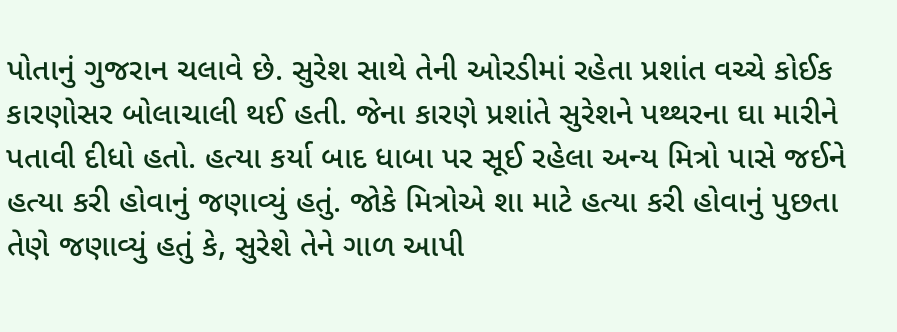પોતાનું ગુજરાન ચલાવે છે. સુરેશ સાથે તેની ઓરડીમાં રહેતા પ્રશાંત વચ્ચે કોઈક કારણોસર બોલાચાલી થઈ હતી. જેના કારણે પ્રશાંતે સુરેશને પથ્થરના ઘા મારીને પતાવી દીધો હતો. હત્યા કર્યા બાદ ધાબા પર સૂઈ રહેલા અન્ય મિત્રો પાસે જઈને હત્યા કરી હોવાનું જણાવ્યું હતું. જોકે મિત્રોએ શા માટે હત્યા કરી હોવાનું પુછતા તેણે જણાવ્યું હતું કે, સુરેશે તેને ગાળ આપી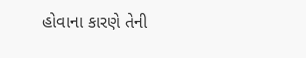હોવાના કારણે તેની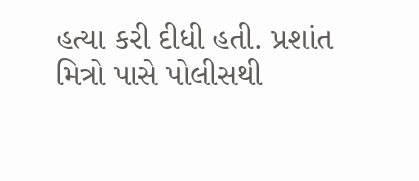હત્યા કરી દીધી હતી. પ્રશાંત મિત્રો પાસે પોલીસથી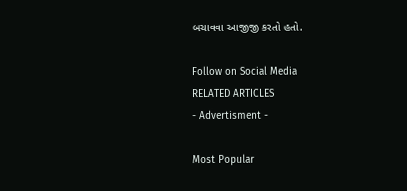બચાવવા આજીજી કરતો હતો.

Follow on Social Media
RELATED ARTICLES
- Advertisment -

Most Popular